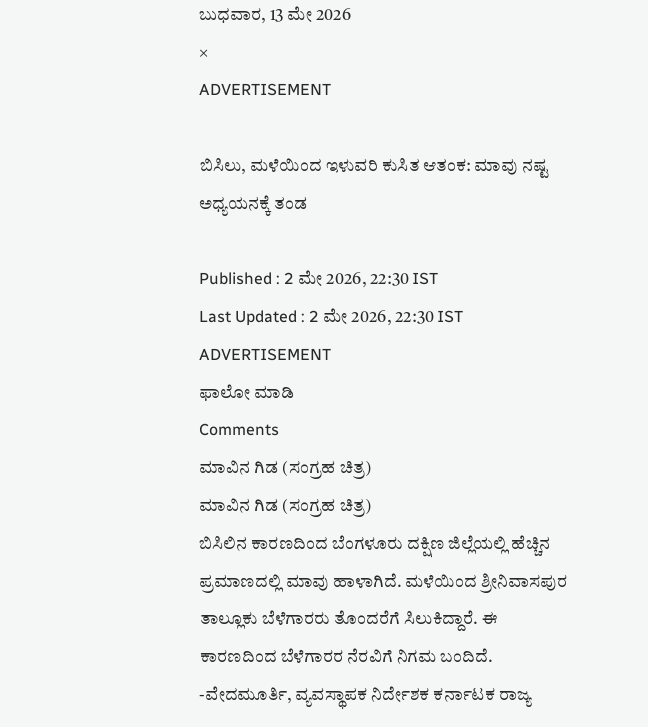ಬುಧವಾರ, 13 ಮೇ 2026
×
ADVERTISEMENT

ಬಿಸಿಲು, ಮಳೆಯಿಂದ ಇಳುವರಿ ಕುಸಿತ ಆತಂಕ: ಮಾವು ನಷ್ಟ ಅಧ್ಯಯನಕ್ಕೆ ತಂಡ

Published : 2 ಮೇ 2026, 22:30 IST
Last Updated : 2 ಮೇ 2026, 22:30 IST
ADVERTISEMENT
ಫಾಲೋ ಮಾಡಿ
Comments
ಮಾವಿನ ಗಿಡ (ಸಂಗ್ರಹ ಚಿತ್ರ)
ಮಾವಿನ ಗಿಡ (ಸಂಗ್ರಹ ಚಿತ್ರ)
ಬಿಸಿಲಿನ ಕಾರಣದಿಂದ ಬೆಂಗಳೂರು ದಕ್ಷಿಣ ಜಿಲ್ಲೆಯಲ್ಲಿ ಹೆಚ್ಚಿನ ಪ್ರಮಾಣದಲ್ಲಿ ಮಾವು ಹಾಳಾಗಿದೆ. ಮಳೆಯಿಂದ ಶ್ರೀನಿವಾಸಪುರ ತಾಲ್ಲೂಕು ಬೆಳೆಗಾರರು ತೊಂದರೆಗೆ ಸಿಲುಕಿದ್ದಾರೆ. ಈ ಕಾರಣದಿಂದ ಬೆಳೆಗಾರರ ನೆರವಿಗೆ ನಿಗಮ ಬಂದಿದೆ.
-ವೇದಮೂರ್ತಿ, ವ್ಯವಸ್ಥಾಪಕ ನಿರ್ದೇಶಕ ಕರ್ನಾಟಕ ರಾಜ್ಯ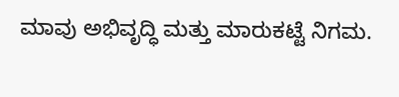ಮಾವು ಅಭಿವೃದ್ಧಿ ಮತ್ತು ಮಾರುಕಟ್ಟೆ ನಿಗಮ.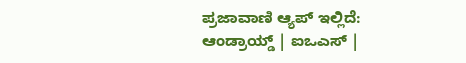ಪ್ರಜಾವಾಣಿ ಆ್ಯಪ್ ಇಲ್ಲಿದೆ: ಆಂಡ್ರಾಯ್ಡ್ | ಐಒಎಸ್ |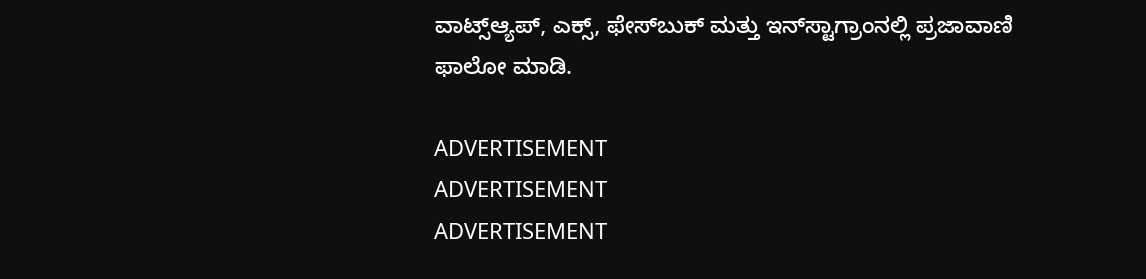ವಾಟ್ಸ್ಆ್ಯಪ್, ಎಕ್ಸ್, ಫೇಸ್‌ಬುಕ್ ಮತ್ತು ಇನ್‌ಸ್ಟಾಗ್ರಾಂನಲ್ಲಿ ಪ್ರಜಾವಾಣಿ ಫಾಲೋ ಮಾಡಿ.

ADVERTISEMENT
ADVERTISEMENT
ADVERTISEMENT